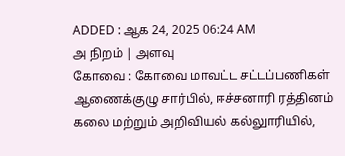ADDED : ஆக 24, 2025 06:24 AM
அ நிறம் | அளவு
கோவை : கோவை மாவட்ட சட்டப்பணிகள் ஆணைக்குழு சார்பில், ஈச்சனாரி ரத்தினம் கலை மற்றும் அறிவியல் கல்லுாரியில்,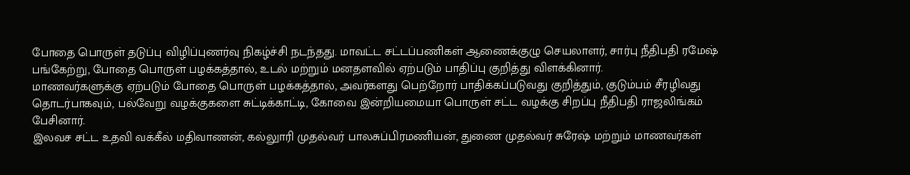போதை பொருள் தடுப்பு விழிப்புணர்வு நிகழ்ச்சி நடந்தது. மாவட்ட சட்டப்பணிகள் ஆணைக்குழு செயலாளர், சார்பு நீதிபதி ரமேஷ் பங்கேற்று, போதை பொருள் பழக்கத்தால், உடல் மற்றும் மனதளவில் ஏற்படும் பாதிப்பு குறித்து விளக்கினார்.
மாணவர்களுக்கு ஏற்படும் போதை பொருள் பழக்கத்தால், அவர்களது பெற்றோர் பாதிக்கப்படுவது குறித்தும், குடும்பம் சீரழிவது தொடர்பாகவும், பல்வேறு வழக்குகளை சுட்டிக்காட்டி, கோவை இன்றியமையா பொருள் சட்ட வழக்கு சிறப்பு நீதிபதி ராஜலிங்கம் பேசினார்.
இலவச சட்ட உதவி வக்கீல் மதிவாணன், கல்லுாரி முதல்வர் பாலசுப்பிரமணியன், துணை முதல்வர் சுரேஷ் மற்றும் மாணவர்கள்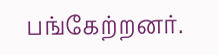பங்கேற்றனர்.